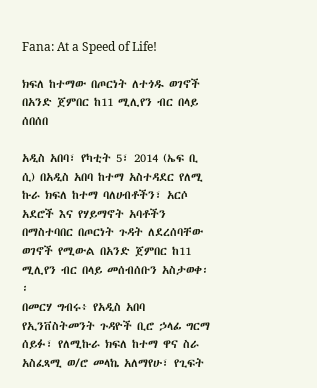Fana: At a Speed of Life!

ክፍለ ከተማው በጦርነት ለተጎዱ ወገኖች በአንድ ጀምበር ከ11 ሚሊየን ብር በላይ ሰበሰበ

አዲስ አበባ፣ የካቲት 5፣ 2014 (ኤፍ ቢ ሲ) በአዲስ አበባ ከተማ አስተዳደር የለሚ ኩራ ክፍለ ከተማ ባለሀብቶችን፣ አርሶ አደሮች እና የሃይማኖት አባቶችን በማስተባበር በጦርነት ጉዳት ለደረሰባቸው ወገኖች የሚውል በአንድ ጀምበር ከ11 ሚሊየን ብር በላይ መሰብሰቡን አስታወቀ፡፡
በመርሃ ግብሩ፥ የአዲስ አበባ የኢንቨስትመንት ጉዳዮች ቢሮ ኃላፊ ግርማ ሰይፉ፣ የለሚኩራ ክፍለ ከተማ ዋና ስራ አስፈጻሚ ወ/ሮ መላኬ አለማየሁ፣ የጊፍት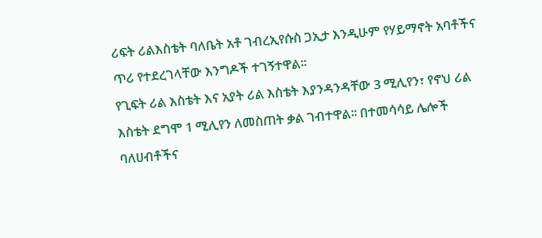ሪፍት ሪልእስቴት ባለቤት አቶ ገብረኢየሱስ ጋኢታ እንዲሁም የሃይማኖት አባቶችና ጥሪ የተደረገላቸው እንግዶች ተገኝተዋል፡፡
የጊፍት ሪል እስቴት እና አያት ሪል እስቴት እያንዳንዳቸው 3 ሚሊየን፣ የኖህ ሪል እስቴት ደግሞ 1 ሚሊየን ለመስጠት ቃል ገብተዋል፡፡ በተመሳሳይ ሌሎች ባለሀብቶችና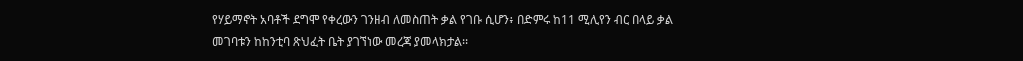የሃይማኖት አባቶች ደግሞ የቀረውን ገንዘብ ለመስጠት ቃል የገቡ ሲሆን፥ በድምሩ ከ11 ሚሊየን ብር በላይ ቃል መገባቱን ከከንቲባ ጽህፈት ቤት ያገኘነው መረጃ ያመላክታል፡፡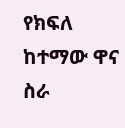የክፍለ ከተማው ዋና ስራ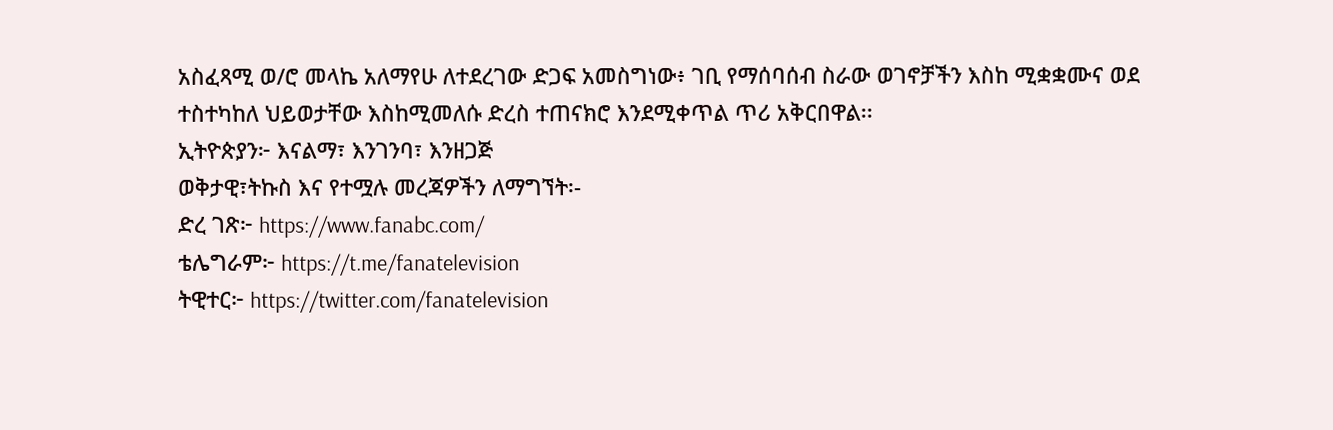አስፈጻሚ ወ/ሮ መላኬ አለማየሁ ለተደረገው ድጋፍ አመስግነው፥ ገቢ የማሰባሰብ ስራው ወገኖቻችን እስከ ሚቋቋሙና ወደ ተስተካከለ ህይወታቸው እስከሚመለሱ ድረስ ተጠናክሮ እንደሚቀጥል ጥሪ አቅርበዋል፡፡
ኢትዮጵያን፦ እናልማ፣ እንገንባ፣ እንዘጋጅ
ወቅታዊ፣ትኩስ እና የተሟሉ መረጃዎችን ለማግኘት፡-
ድረ ገጽ፦ https://www.fanabc.com/
ቴሌግራም፦ https://t.me/fanatelevision
ትዊተር፦ https://twitter.com/fanatelevision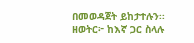በመወዳጀት ይከታተሉን፡፡
ዘወትር፦ ከእኛ ጋር ስላሉ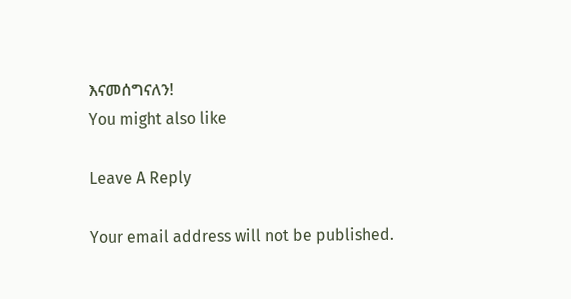እናመሰግናለን!
You might also like

Leave A Reply

Your email address will not be published.